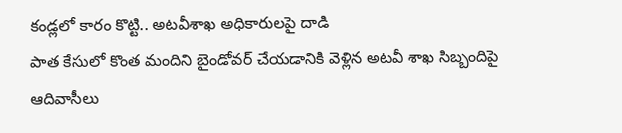కండ్లలో కారం కొట్టి.. అటవీశాఖ అధికారులపై దాడి
పాత కేసులో కొంత మందిని బైండోవర్ చేయడానికి వెళ్లిన అటవీ శాఖ సిబ్బందిపై ఆదివాసీలు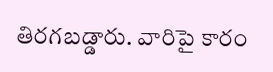తిరగబడ్డారు. వారిపై కారం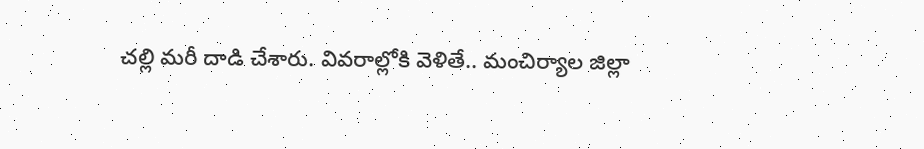చల్లి మరీ దాడి చేశారు. వివరాల్లోకి వెళితే.. మంచిర్యాల జిల్లా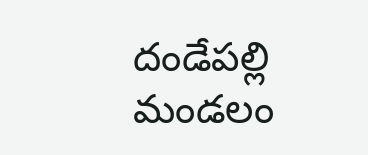దండేపల్లి మండలం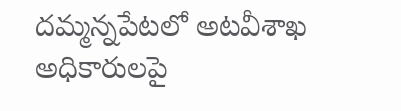దమ్మన్నపేటలో అటవీశాఖ అధికారులపై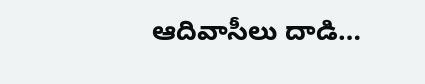ఆదివాసీలు దాడి…